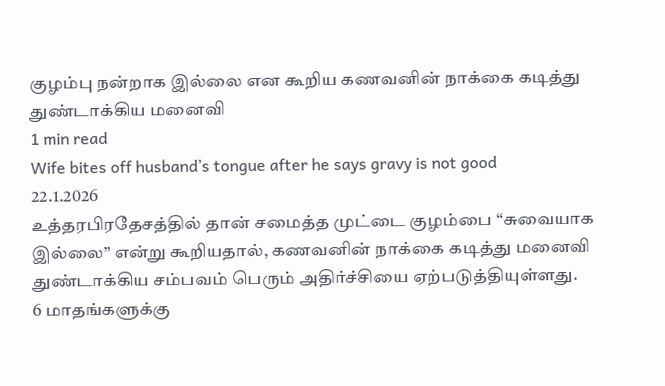குழம்பு நன்றாக இல்லை என கூறிய கணவனின் நாக்கை கடித்து துண்டாக்கிய மனைவி
1 min read
Wife bites off husband’s tongue after he says gravy is not good
22.1.2026
உத்தரபிரதேசத்தில் தான் சமைத்த முட்டை குழம்பை “சுவையாக இல்லை” என்று கூறியதால், கணவனின் நாக்கை கடித்து மனைவி துண்டாக்கிய சம்பவம் பெரும் அதிர்ச்சியை ஏற்படுத்தியுள்ளது.
6 மாதங்களுக்கு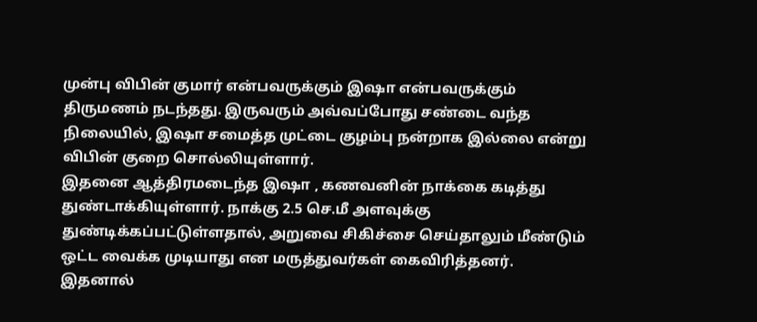முன்பு விபின் குமார் என்பவருக்கும் இஷா என்பவருக்கும் திருமணம் நடந்தது. இருவரும் அவ்வப்போது சண்டை வந்த நிலையில், இஷா சமைத்த முட்டை குழம்பு நன்றாக இல்லை என்று விபின் குறை சொல்லியுள்ளார்.
இதனை ஆத்திரமடைந்த இஷா , கணவனின் நாக்கை கடித்து துண்டாக்கியுள்ளார். நாக்கு 2.5 செ.மீ அளவுக்கு துண்டிக்கப்பட்டுள்ளதால், அறுவை சிகிச்சை செய்தாலும் மீண்டும் ஒட்ட வைக்க முடியாது என மருத்துவர்கள் கைவிரித்தனர். இதனால்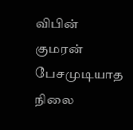விபின் குமரன் பேசமுடியாத நிலை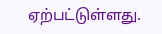ஏற்பட்டுள்ளது.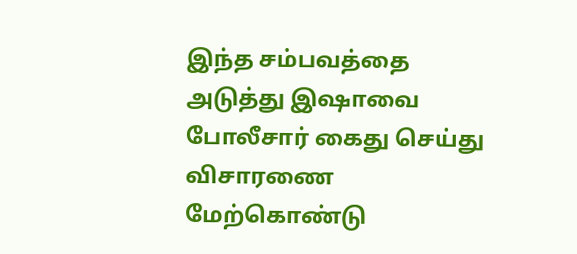இந்த சம்பவத்தை அடுத்து இஷாவை போலீசார் கைது செய்து விசாரணை மேற்கொண்டு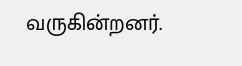வருகின்றனர்.